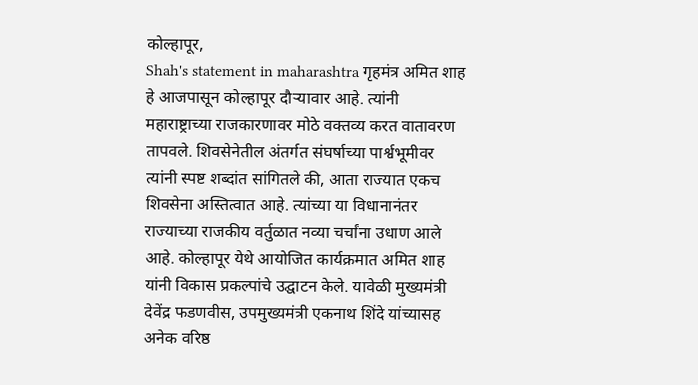कोल्हापूर,
Shah's statement in maharashtra गृहमंत्र अमित शाह हे आजपासून कोल्हापूर दौऱ्यावार आहे. त्यांनी महाराष्ट्राच्या राजकारणावर मोठे वक्तव्य करत वातावरण तापवले. शिवसेनेतील अंतर्गत संघर्षाच्या पार्श्वभूमीवर त्यांनी स्पष्ट शब्दांत सांगितले की, आता राज्यात एकच शिवसेना अस्तित्वात आहे. त्यांच्या या विधानानंतर राज्याच्या राजकीय वर्तुळात नव्या चर्चांना उधाण आले आहे. कोल्हापूर येथे आयोजित कार्यक्रमात अमित शाह यांनी विकास प्रकल्पांचे उद्घाटन केले. यावेळी मुख्यमंत्री देवेंद्र फडणवीस, उपमुख्यमंत्री एकनाथ शिंदे यांच्यासह अनेक वरिष्ठ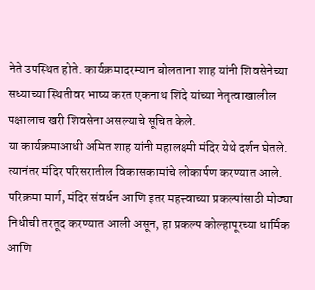नेते उपस्थित होते. कार्यक्रमादरम्यान बोलताना शाह यांनी शिवसेनेच्या सध्याच्या स्थितीवर भाष्य करत एकनाथ शिंदे यांच्या नेतृत्वाखालील पक्षालाच खरी शिवसेना असल्याचे सूचित केले.
या कार्यक्रमाआधी अमित शाह यांनी महालक्ष्मी मंदिर येथे दर्शन घेतले. त्यानंतर मंदिर परिसरातील विकासकामांचे लोकार्पण करण्यात आले. परिक्रमा मार्ग, मंदिर संवर्धन आणि इतर महत्त्वाच्या प्रकल्पांसाठी मोठ्या निधीची तरतूद करण्यात आली असून, हा प्रकल्प कोल्हापूरच्या धार्मिक आणि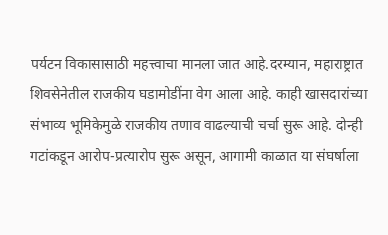पर्यटन विकासासाठी महत्त्वाचा मानला जात आहे.दरम्यान, महाराष्ट्रात शिवसेनेतील राजकीय घडामोडींना वेग आला आहे. काही खासदारांच्या संभाव्य भूमिकेमुळे राजकीय तणाव वाढल्याची चर्चा सुरू आहे. दोन्ही गटांकडून आरोप-प्रत्यारोप सुरू असून, आगामी काळात या संघर्षाला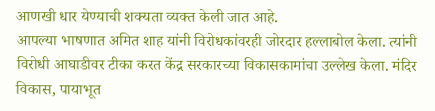आणखी धार येण्याची शक्यता व्यक्त केली जात आहे.
आपल्या भाषणात अमित शाह यांनी विरोधकांवरही जोरदार हल्लाबोल केला. त्यांनी विरोधी आघाडीवर टीका करत केंद्र सरकारच्या विकासकामांचा उल्लेख केला. मंदिर विकास, पायाभूत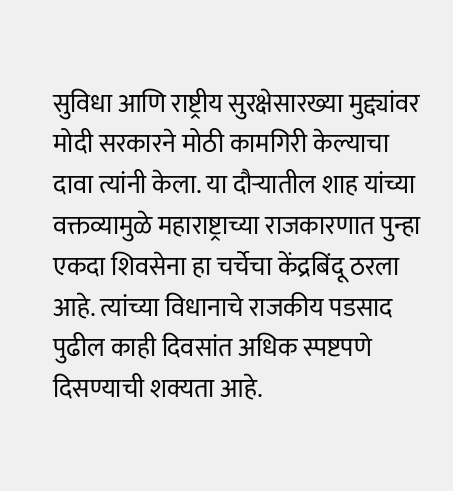सुविधा आणि राष्ट्रीय सुरक्षेसारख्या मुद्द्यांवर मोदी सरकारने मोठी कामगिरी केल्याचा दावा त्यांनी केला. या दौऱ्यातील शाह यांच्या वक्तव्यामुळे महाराष्ट्राच्या राजकारणात पुन्हा एकदा शिवसेना हा चर्चेचा केंद्रबिंदू ठरला आहे. त्यांच्या विधानाचे राजकीय पडसाद पुढील काही दिवसांत अधिक स्पष्टपणे दिसण्याची शक्यता आहे.